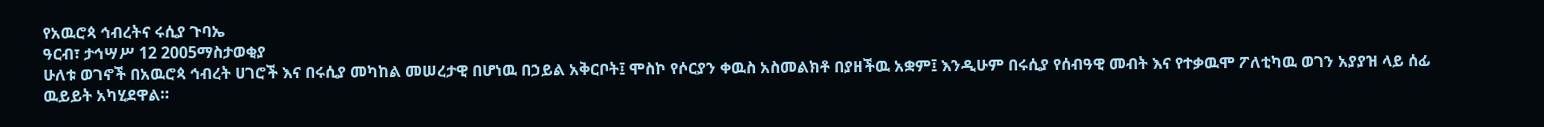የአዉሮጳ ኅብረትና ሩሲያ ጉባኤ
ዓርብ፣ ታኅሣሥ 12 2005ማስታወቂያ
ሁለቱ ወገኖች በአዉሮጳ ኅብረት ሀገሮች እና በሩሲያ መካከል መሠረታዊ በሆነዉ በኃይል አቅርቦት፤ ሞስኮ የሶርያን ቀዉስ አስመልክቶ በያዘችዉ አቋም፤ እንዲሁም በሩሲያ የሰብዓዊ መብት እና የተቃዉሞ ፖለቲካዉ ወገን አያያዝ ላይ ሰፊ ዉይይት አካሂደዋል።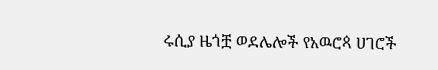ሩሲያ ዜጎቿ ወደሌሎች የአዉሮጳ ሀገሮች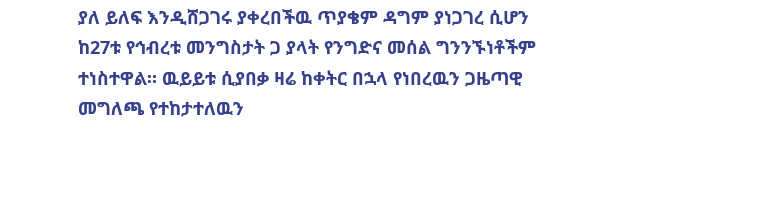ያለ ይለፍ እንዲሸጋገሩ ያቀረበችዉ ጥያቄም ዳግም ያነጋገረ ሲሆን ከ27ቱ የኅብረቱ መንግስታት ጋ ያላት የንግድና መሰል ግንንኙነቶችም ተነስተዋል። ዉይይቱ ሲያበቃ ዛሬ ከቀትር በኋላ የነበረዉን ጋዜጣዊ መግለጫ የተከታተለዉን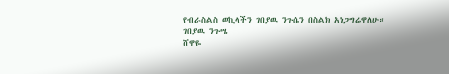የብራስልስ ወኪላችን ገበያዉ ንጉሴን በስልክ አነጋግሬዋለሁ።
ገበያዉ ንጉሤ
ሸዋዬ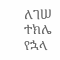ለገሠ
ተክሌ የኋላ